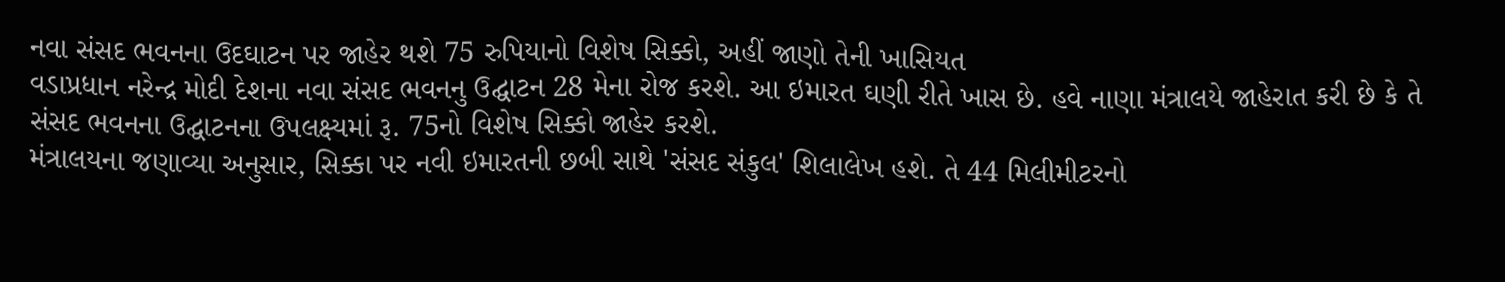નવા સંસદ ભવનના ઉદઘાટન પર જાહેર થશે 75 રુપિયાનો વિશેષ સિક્કો, અહીં જાણો તેની ખાસિયત
વડાપ્રધાન નરેન્દ્ર મોદી દેશના નવા સંસદ ભવનનુ ઉદ્ઘાટન 28 મેના રોજ કરશે. આ ઇમારત ઘણી રીતે ખાસ છે. હવે નાણા મંત્રાલયે જાહેરાત કરી છે કે તે સંસદ ભવનના ઉદ્ઘાટનના ઉપલક્ષ્યમાં રૂ. 75નો વિશેષ સિક્કો જાહેર કરશે.
મંત્રાલયના જણાવ્યા અનુસાર, સિક્કા પર નવી ઇમારતની છબી સાથે 'સંસદ સંકુલ' શિલાલેખ હશે. તે 44 મિલીમીટરનો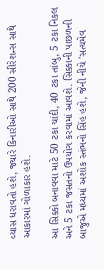વ્યાસ ધરાવતો હશે, જ્યારે કિનારીઓ સાથે 200 સીરેશન્સ સાથે આકારમાં ગોળાકાર હશે.

આ સિક્કો બનાવવા માટે 50 ટકા ચાંદી, 40 ટકા તાંબુ, 5 ટકા નિકલ અને 5 ટકા જસતનો ઉપયોગ કરવામાં આવશે. સિક્કાની પાછળની બાજુએ મધ્યમાં અશોક સ્તંભનો સિંહ હશે, જેની નીચે 'સત્યમેવ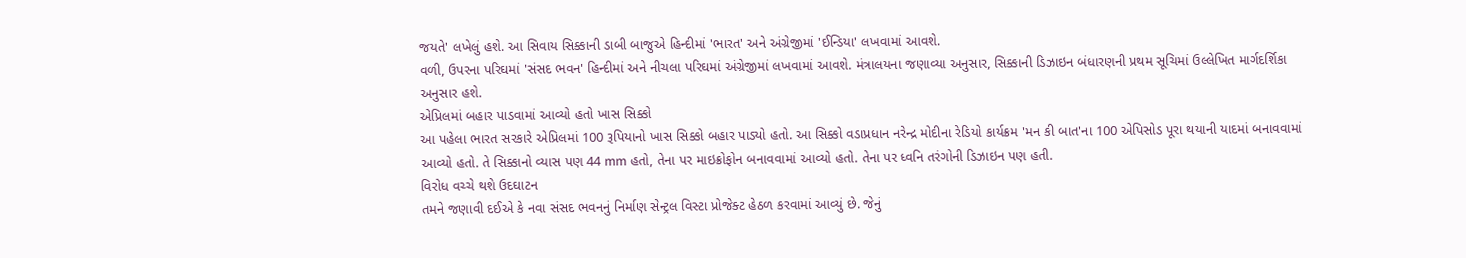જયતે' લખેલું હશે. આ સિવાય સિક્કાની ડાબી બાજુએ હિન્દીમાં 'ભારત' અને અંગ્રેજીમાં 'ઈન્ડિયા' લખવામાં આવશે.
વળી, ઉપરના પરિઘમાં 'સંસદ ભવન' હિન્દીમાં અને નીચલા પરિઘમાં અંગ્રેજીમાં લખવામાં આવશે. મંત્રાલયના જણાવ્યા અનુસાર, સિક્કાની ડિઝાઇન બંધારણની પ્રથમ સૂચિમાં ઉલ્લેખિત માર્ગદર્શિકા અનુસાર હશે.
એપ્રિલમાં બહાર પાડવામાં આવ્યો હતો ખાસ સિક્કો
આ પહેલા ભારત સરકારે એપ્રિલમાં 100 રૂપિયાનો ખાસ સિક્કો બહાર પાડ્યો હતો. આ સિક્કો વડાપ્રધાન નરેન્દ્ર મોદીના રેડિયો કાર્યક્રમ 'મન કી બાત'ના 100 એપિસોડ પૂરા થયાની યાદમાં બનાવવામાં આવ્યો હતો. તે સિક્કાનો વ્યાસ પણ 44 mm હતો, તેના પર માઇક્રોફોન બનાવવામાં આવ્યો હતો. તેના પર ધ્વનિ તરંગોની ડિઝાઇન પણ હતી.
વિરોધ વચ્ચે થશે ઉદઘાટન
તમને જણાવી દઈએ કે નવા સંસદ ભવનનું નિર્માણ સેન્ટ્રલ વિસ્ટા પ્રોજેક્ટ હેઠળ કરવામાં આવ્યું છે. જેનું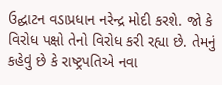ઉદ્ઘાટન વડાપ્રધાન નરેન્દ્ર મોદી કરશે. જો કે વિરોધ પક્ષો તેનો વિરોધ કરી રહ્યા છે. તેમનું કહેવું છે કે રાષ્ટ્રપતિએ નવા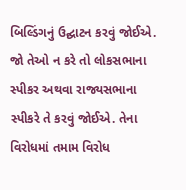બિલ્ડિંગનું ઉદ્ઘાટન કરવું જોઈએ. જો તેઓ ન કરે તો લોકસભાના સ્પીકર અથવા રાજ્યસભાના સ્પીકરે તે કરવું જોઈએ. તેના વિરોધમાં તમામ વિરોધ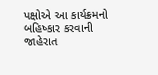પક્ષોએ આ કાર્યક્રમનો બહિષ્કાર કરવાની જાહેરાત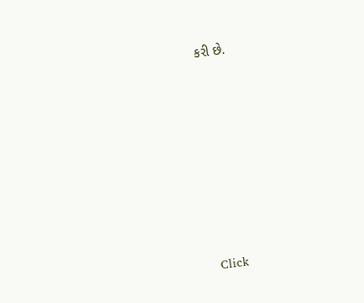કરી છે.












Click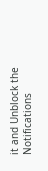it and Unblock the Notifications